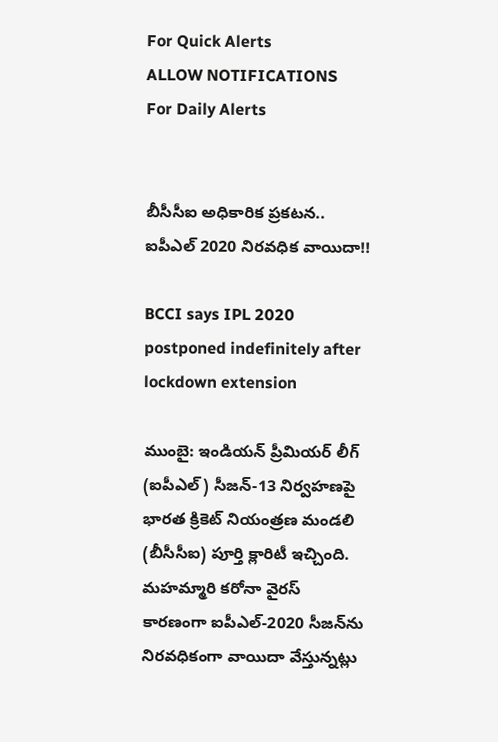For Quick Alerts
ALLOW NOTIFICATIONS
For Daily Alerts


బీసీసీఐ అధికారిక ప్రకటన.. ఐపీఎల్‌ 2020 నిరవధిక వాయిదా!!

BCCI says IPL 2020 postponed indefinitely after lockdown extension

ముంబై: ఇండియన్‌ ప్రీమియర్‌ లీగ్‌ (ఐపీఎల్‌) సీజన్-13 నిర్వహణపై భారత క్రికెట్ నియంత్రణ మండలి (బీసీసీఐ) పూర్తి క్లారిటీ ఇచ్చింది. మహమ్మారి కరోనా వైరస్ కారణంగా ఐపీఎల్‌-2020 సీజన్‌ను నిరవధికంగా వాయిదా వేస్తున్నట్లు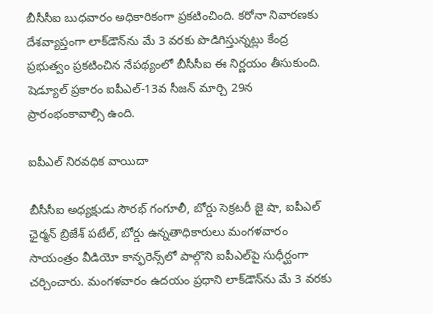బీసీసీఐ బుధవారం అధికారికంగా ప్రకటించింది. కరోనా నివారణకు దేశవ్యాప్తంగా లాక్‌డౌన్‌ను మే 3 వరకు పొడిగిస్తున్నట్లు కేంద్ర ప్రభుత్వం ప్రకటించిన నేపథ్యంలో బీసీసీఐ ఈ నిర్ణయం తీసుకుంది. షెడ్యూల్‌ ప్రకారం ఐపీఎల్‌-13వ సీజన్‌ మార్చి 29న ప్రారంభంకావాల్సి ఉంది.

ఐపీఎల్‌ నిరవధిక వాయిదా

బీసీసీఐ అధ్యక్షుడు సౌరభ్‌ గంగూలీ, బోర్డు సెక్రటరీ జై షా, ఐపీఎల్‌ ఛైర్మన్‌ బ్రిజేశ్‌ పటేల్‌, బోర్డు ఉన్నతాధికారులు మంగళవారం సాయంత్రం వీడియో కాన్ఫరెన్స్‌లో పాల్గొని ఐపీఎల్‌పై సుధీర్ఘంగా చర్చించారు. మంగళవారం ఉదయం ప్రధాని లాక్‌డౌన్‌ను మే 3 వరకు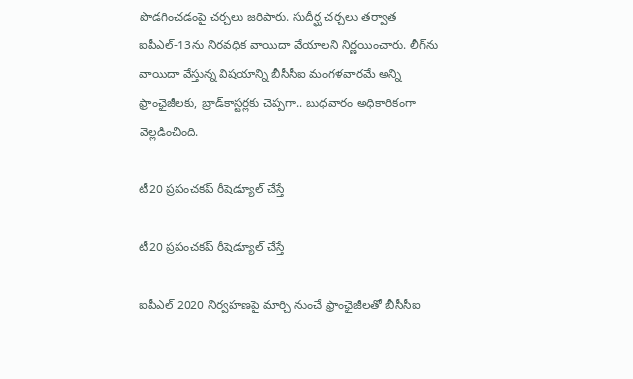పొడగించడంపై చర్చలు జరిపారు. సుదీర్ఘ చర్చలు తర్వాత ఐపీఎల్‌-13ను నిరవధిక వాయిదా వేయాలని నిర్ణయించారు. లీగ్‌ను వాయిదా వేస్తున్న విషయాన్ని బీసీసీఐ మంగళవారమే అన్ని ఫ్రాంఛైజీలకు, బ్రాడ్‌కాస్టర్లకు చెప్పగా.. బుధవారం అధికారికంగా వెల్లడించింది.

టీ20 ప్రపంచకప్‌ రీషెడ్యూల్‌ చేస్తే

టీ20 ప్రపంచకప్‌ రీషెడ్యూల్‌ చేస్తే

ఐపీఎల్ 2020 నిర్వహణపై మార్చి నుంచే ఫ్రాంఛైజీలతో బీసీసీఐ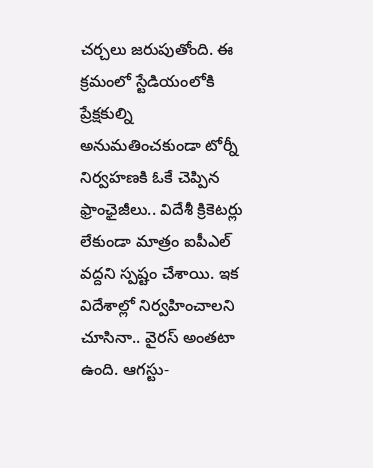చర్చలు జరుపుతోంది. ఈ క్రమంలో స్టేడియంలోకి ప్రేక్షకుల్ని అనుమతించకుండా టోర్నీ నిర్వహణకి ఓకే చెప్పిన ఫ్రాంఛైజీలు.. విదేశీ క్రికెటర్లు లేకుండా మాత్రం ఐపీఎల్ వద్దని స్పష్టం చేశాయి. ఇక విదేశాల్లో నిర్వహించాలని చూసినా.. వైరస్ అంతటా ఉంది. ఆగస్టు-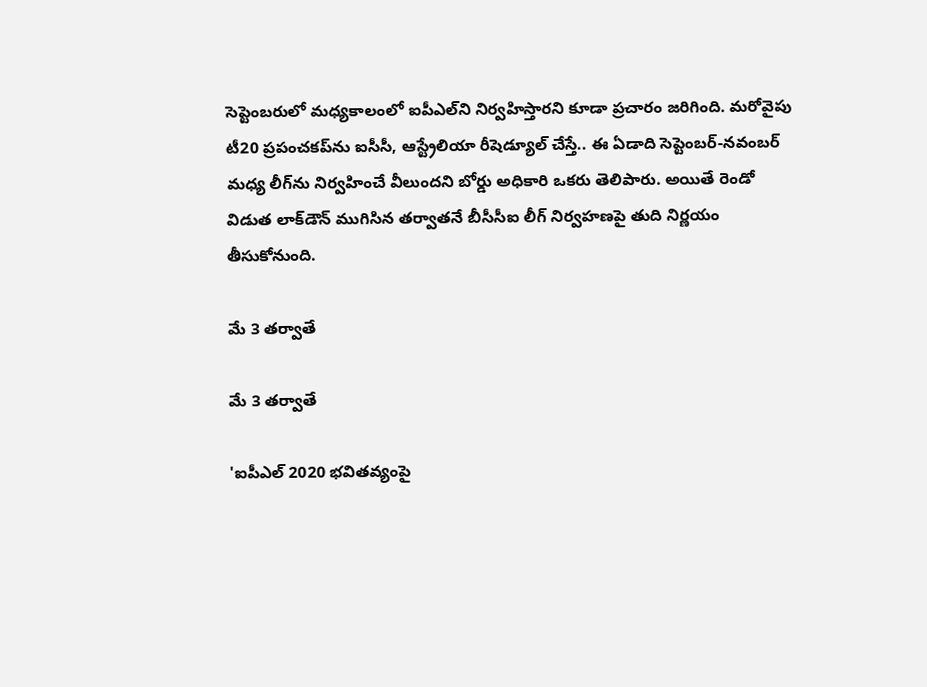సెప్టెంబరులో మధ్యకాలంలో ఐపీఎల్‌ని నిర్వహిస్తారని కూడా ప్రచారం జరిగింది. మరోవైపు టీ20 ప్రపంచకప్‌ను ఐసీసీ, ఆస్ట్రేలియా రీషెడ్యూల్‌ చేస్తే.. ఈ ఏడాది సెప్టెంబర్‌-నవంబర్‌ మధ్య లీగ్‌ను నిర్వహించే వీలుందని బోర్డు అధికారి ఒకరు తెలిపారు. అయితే రెండో విడుత లాక్‌డౌన్‌ ముగిసిన తర్వాతనే బీసీసీఐ లీగ్‌ నిర్వహణపై తుది నిర్ణయం తీసుకోనుంది.

మే 3 తర్వాతే

మే 3 తర్వాతే

'ఐపీఎల్‌ 2020 భవితవ్యంపై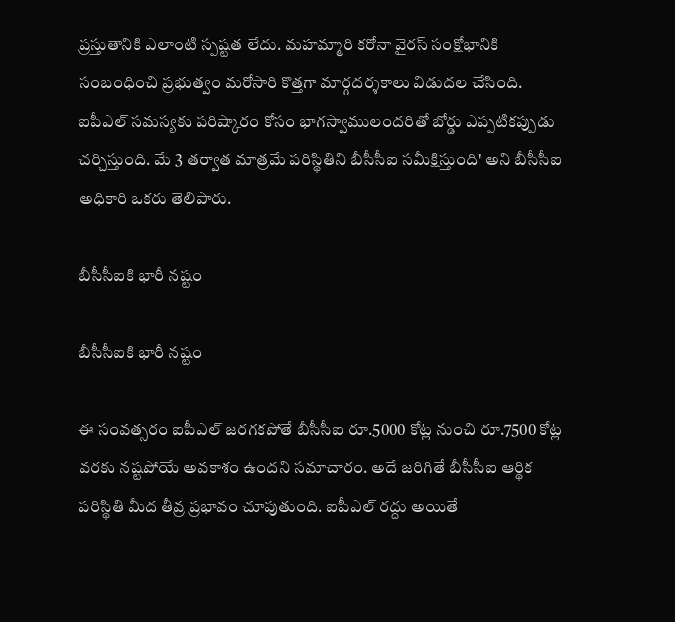ప్రస్తుతానికి ఎలాంటి స్పష్టత లేదు. మహమ్మారి కరోనా వైరస్ సంక్షోభానికి సంబంధించి ప్రభుత్వం మరోసారి కొత్తగా మార్గదర్శకాలు విడుదల చేసింది. ఐపీఎల్ సమస్యకు పరిష్కారం కోసం భాగస్వాములందరితో బోర్డు ఎప్పటికప్పుడు చర్చిస్తుంది. మే 3 తర్వాత మాత్రమే పరిస్థితిని బీసీసీఐ సమీక్షిస్తుంది' అని బీసీసీఐ అధికారి ఒకరు తెలిపారు.

బీసీసీఐకి భారీ నష్టం

బీసీసీఐకి భారీ నష్టం

ఈ సంవత్సరం ఐపీఎల్ జరగకపోతే బీసీసీఐ రూ.5000 కోట్ల నుంచి రూ.7500 కోట్ల వరకు నష్టపోయే అవకాశం ఉందని సమాచారం. అదే జరిగితే బీసీసీఐ ఆర్థిక పరిస్థితి మీద తీవ్ర ప్రభావం చూపుతుంది. ఐపీఎల్ రద్దు అయితే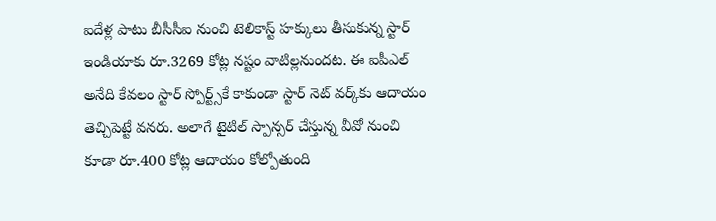ఐదేళ్ల పాటు బీసీసీఐ నుంచి టెలికాస్ట్ హక్కులు తీసుకున్న స్టార్ ఇండియాకు రూ.3269 కోట్ల నష్టం వాటిల్లనుందట. ఈ ఐపీఎల్ అనేది కేవలం స్టార్ స్పోర్ట్స్‌కే కాకుండా స్టార్ నెట్ వర్క్‌కు ఆదాయం తెచ్చిపెట్టే వనరు. అలాగే టైటిల్ స్పాన్సర్ చేస్తున్న వీవో నుంచి కూడా రూ.400 కోట్ల ఆదాయం కోల్పోతుంది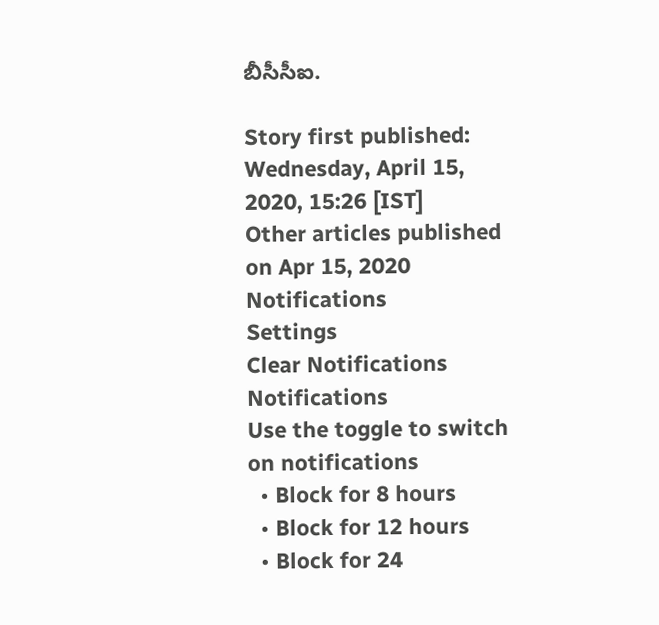బీసీసీఐ.

Story first published: Wednesday, April 15, 2020, 15:26 [IST]
Other articles published on Apr 15, 2020
Notifications
Settings
Clear Notifications
Notifications
Use the toggle to switch on notifications
  • Block for 8 hours
  • Block for 12 hours
  • Block for 24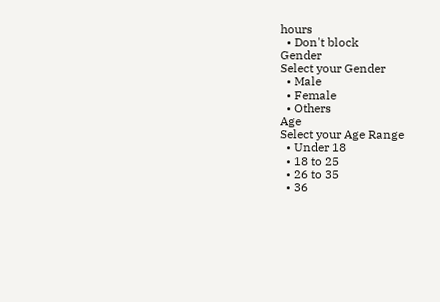hours
  • Don't block
Gender
Select your Gender
  • Male
  • Female
  • Others
Age
Select your Age Range
  • Under 18
  • 18 to 25
  • 26 to 35
  • 36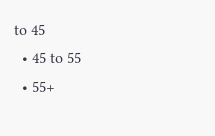to 45
  • 45 to 55
  • 55+